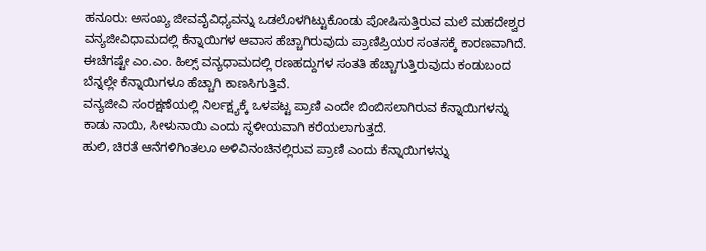ಹನೂರು: ಅಸಂಖ್ಯ ಜೀವವೈವಿಧ್ಯವನ್ನು ಒಡಲೊಳಗಿಟ್ಟುಕೊಂಡು ಪೋಷಿಸುತ್ತಿರುವ ಮಲೆ ಮಹದೇಶ್ವರ ವನ್ಯಜೀವಿಧಾಮದಲ್ಲಿ ಕೆನ್ನಾಯಿಗಳ ಆವಾಸ ಹೆಚ್ಚಾಗಿರುವುದು ಪ್ರಾಣಿಪ್ರಿಯರ ಸಂತಸಕ್ಕೆ ಕಾರಣವಾಗಿದೆ.
ಈಚೆಗಷ್ಟೇ ಎಂ.ಎಂ. ಹಿಲ್ಸ್ ವನ್ಯಧಾಮದಲ್ಲಿ ರಣಹದ್ದುಗಳ ಸಂತತಿ ಹೆಚ್ಚಾಗುತ್ತಿರುವುದು ಕಂಡುಬಂದ ಬೆನ್ನಲ್ಲೇ ಕೆನ್ನಾಯಿಗಳೂ ಹೆಚ್ಚಾಗಿ ಕಾಣಸಿಗುತ್ತಿವೆ.
ವನ್ಯಜೀವಿ ಸಂರಕ್ಷಣೆಯಲ್ಲಿ ನಿರ್ಲಕ್ಷ್ಯಕ್ಕೆ ಒಳಪಟ್ಟ ಪ್ರಾಣಿ ಎಂದೇ ಬಿಂಬಿಸಲಾಗಿರುವ ಕೆನ್ನಾಯಿಗಳನ್ನು ಕಾಡು ನಾಯಿ, ಸೀಳುನಾಯಿ ಎಂದು ಸ್ಥಳೀಯವಾಗಿ ಕರೆಯಲಾಗುತ್ತದೆ.
ಹುಲಿ, ಚಿರತೆ ಆನೆಗಳಿಗಿಂತಲೂ ಅಳಿವಿನಂಚಿನಲ್ಲಿರುವ ಪ್ರಾಣಿ ಎಂದು ಕೆನ್ನಾಯಿಗಳನ್ನು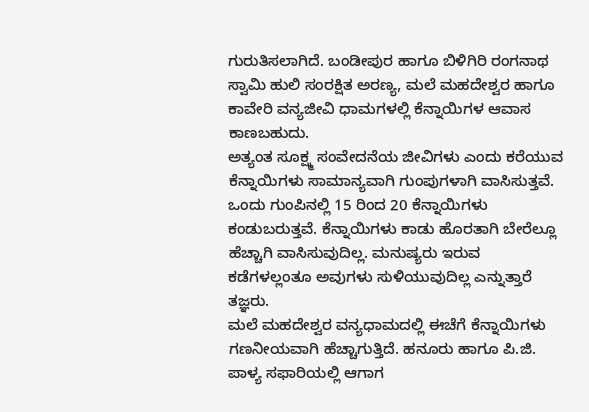ಗುರುತಿಸಲಾಗಿದೆ. ಬಂಡೀಪುರ ಹಾಗೂ ಬಿಳಿಗಿರಿ ರಂಗನಾಥ ಸ್ವಾಮಿ ಹುಲಿ ಸಂರಕ್ಷಿತ ಅರಣ್ಯ, ಮಲೆ ಮಹದೇಶ್ವರ ಹಾಗೂ ಕಾವೇರಿ ವನ್ಯಜೀವಿ ಧಾಮಗಳಲ್ಲಿ ಕೆನ್ನಾಯಿಗಳ ಆವಾಸ ಕಾಣಬಹುದು.
ಅತ್ಯಂತ ಸೂಕ್ಷ್ಮ ಸಂವೇದನೆಯ ಜೀವಿಗಳು ಎಂದು ಕರೆಯುವ ಕೆನ್ನಾಯಿಗಳು ಸಾಮಾನ್ಯವಾಗಿ ಗುಂಪುಗಳಾಗಿ ವಾಸಿಸುತ್ತವೆ. ಒಂದು ಗುಂಪಿನಲ್ಲಿ 15 ರಿಂದ 20 ಕೆನ್ನಾಯಿಗಳು ಕಂಡುಬರುತ್ತವೆ. ಕೆನ್ನಾಯಿಗಳು ಕಾಡು ಹೊರತಾಗಿ ಬೇರೆಲ್ಲೂ ಹೆಚ್ಚಾಗಿ ವಾಸಿಸುವುದಿಲ್ಲ. ಮನುಷ್ಯರು ಇರುವ ಕಡೆಗಳಲ್ಲಂತೂ ಅವುಗಳು ಸುಳಿಯುವುದಿಲ್ಲ ಎನ್ನುತ್ತಾರೆ ತಜ್ಞರು.
ಮಲೆ ಮಹದೇಶ್ವರ ವನ್ಯಧಾಮದಲ್ಲಿ ಈಚೆಗೆ ಕೆನ್ನಾಯಿಗಳು ಗಣನೀಯವಾಗಿ ಹೆಚ್ಚಾಗುತ್ತಿದೆ. ಹನೂರು ಹಾಗೂ ಪಿ.ಜಿ. ಪಾಳ್ಯ ಸಫಾರಿಯಲ್ಲಿ ಆಗಾಗ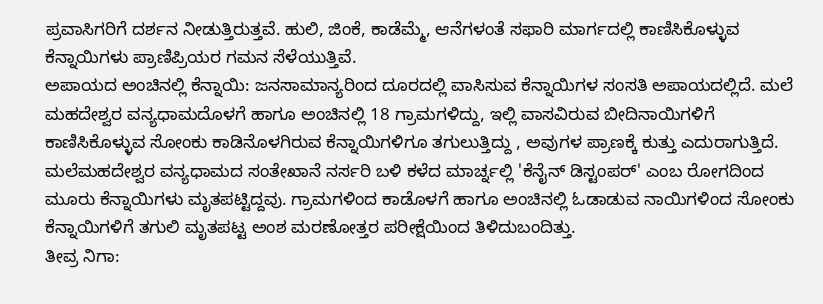ಪ್ರವಾಸಿಗರಿಗೆ ದರ್ಶನ ನೀಡುತ್ತಿರುತ್ತವೆ. ಹುಲಿ, ಜಿಂಕೆ, ಕಾಡೆಮ್ಮೆ, ಆನೆಗಳಂತೆ ಸಫಾರಿ ಮಾರ್ಗದಲ್ಲಿ ಕಾಣಿಸಿಕೊಳ್ಳುವ ಕೆನ್ನಾಯಿಗಳು ಪ್ರಾಣಿಪ್ರಿಯರ ಗಮನ ಸೆಳೆಯುತ್ತಿವೆ.
ಅಪಾಯದ ಅಂಚಿನಲ್ಲಿ ಕೆನ್ನಾಯಿ: ಜನಸಾಮಾನ್ಯರಿಂದ ದೂರದಲ್ಲಿ ವಾಸಿಸುವ ಕೆನ್ನಾಯಿಗಳ ಸಂಸತಿ ಅಪಾಯದಲ್ಲಿದೆ. ಮಲೆ ಮಹದೇಶ್ವರ ವನ್ಯಧಾಮದೊಳಗೆ ಹಾಗೂ ಅಂಚಿನಲ್ಲಿ 18 ಗ್ರಾಮಗಳಿದ್ದು, ಇಲ್ಲಿ ವಾಸವಿರುವ ಬೀದಿನಾಯಿಗಳಿಗೆ ಕಾಣಿಸಿಕೊಳ್ಳುವ ಸೋಂಕು ಕಾಡಿನೊಳಗಿರುವ ಕೆನ್ನಾಯಿಗಳಿಗೂ ತಗುಲುತ್ತಿದ್ದು , ಅವುಗಳ ಪ್ರಾಣಕ್ಕೆ ಕುತ್ತು ಎದುರಾಗುತ್ತಿದೆ.
ಮಲೆಮಹದೇಶ್ವರ ವನ್ಯಧಾಮದ ಸಂತೇಖಾನೆ ನರ್ಸರಿ ಬಳಿ ಕಳೆದ ಮಾರ್ಚ್ನಲ್ಲಿ 'ಕೆನೈನ್ ಡಿಸ್ಟಂಪರ್' ಎಂಬ ರೋಗದಿಂದ ಮೂರು ಕೆನ್ನಾಯಿಗಳು ಮೃತಪಟ್ಟಿದ್ದವು. ಗ್ರಾಮಗಳಿಂದ ಕಾಡೊಳಗೆ ಹಾಗೂ ಅಂಚಿನಲ್ಲಿ ಓಡಾಡುವ ನಾಯಿಗಳಿಂದ ಸೋಂಕು ಕೆನ್ನಾಯಿಗಳಿಗೆ ತಗುಲಿ ಮೃತಪಟ್ಟ ಅಂಶ ಮರಣೋತ್ತರ ಪರೀಕ್ಷೆಯಿಂದ ತಿಳಿದುಬಂದಿತ್ತು.
ತೀವ್ರ ನಿಗಾ: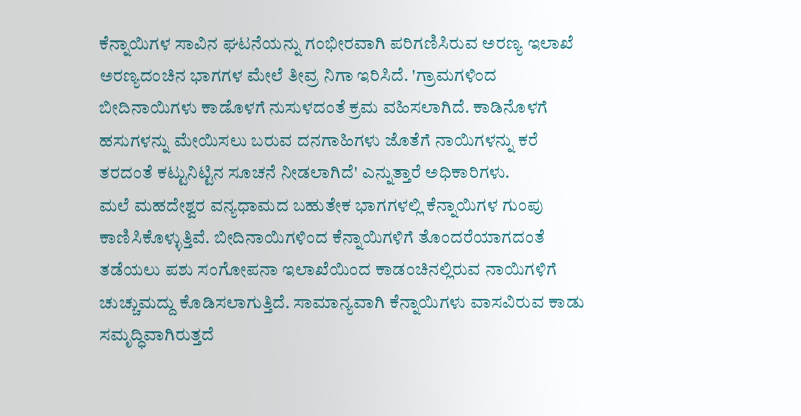ಕೆನ್ನಾಯಿಗಳ ಸಾವಿನ ಘಟನೆಯನ್ನು ಗಂಭೀರವಾಗಿ ಪರಿಗಣಿಸಿರುವ ಅರಣ್ಯ ಇಲಾಖೆ ಅರಣ್ಯದಂಚಿನ ಭಾಗಗಳ ಮೇಲೆ ತೀವ್ರ ನಿಗಾ ಇರಿಸಿದೆ. 'ಗ್ರಾಮಗಳಿಂದ ಬೀದಿನಾಯಿಗಳು ಕಾಡೊಳಗೆ ನುಸುಳದಂತೆ ಕ್ರಮ ವಹಿಸಲಾಗಿದೆ. ಕಾಡಿನೊಳಗೆ ಹಸುಗಳನ್ನು ಮೇಯಿಸಲು ಬರುವ ದನಗಾಹಿಗಳು ಜೊತೆಗೆ ನಾಯಿಗಳನ್ನು ಕರೆ ತರದಂತೆ ಕಟ್ಟುನಿಟ್ಟಿನ ಸೂಚನೆ ನೀಡಲಾಗಿದೆ' ಎನ್ನುತ್ತಾರೆ ಅಧಿಕಾರಿಗಳು.
ಮಲೆ ಮಹದೇಶ್ವರ ವನ್ಯಧಾಮದ ಬಹುತೇಕ ಭಾಗಗಳಲ್ಲಿ ಕೆನ್ನಾಯಿಗಳ ಗುಂಪು ಕಾಣಿಸಿಕೊಳ್ಳುತ್ತಿವೆ. ಬೀದಿನಾಯಿಗಳಿಂದ ಕೆನ್ನಾಯಿಗಳಿಗೆ ತೊಂದರೆಯಾಗದಂತೆ ತಡೆಯಲು ಪಶು ಸಂಗೋಪನಾ ಇಲಾಖೆಯಿಂದ ಕಾಡಂಚಿನಲ್ಲಿರುವ ನಾಯಿಗಳಿಗೆ ಚುಚ್ಚುಮದ್ದು ಕೊಡಿಸಲಾಗುತ್ತಿದೆ. ಸಾಮಾನ್ಯವಾಗಿ ಕೆನ್ನಾಯಿಗಳು ವಾಸವಿರುವ ಕಾಡು ಸಮೃದ್ಧಿವಾಗಿರುತ್ತದೆ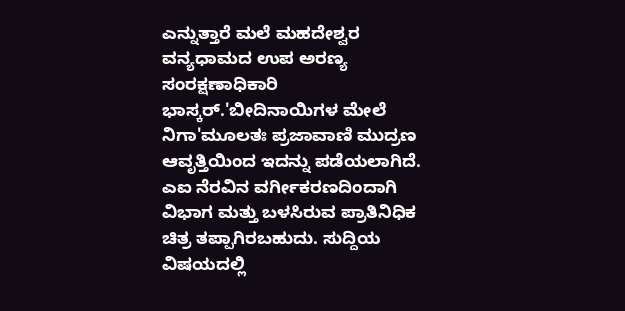ಎನ್ನುತ್ತಾರೆ ಮಲೆ ಮಹದೇಶ್ವರ ವನ್ಯಧಾಮದ ಉಪ ಅರಣ್ಯ ಸಂರಕ್ಷಣಾಧಿಕಾರಿ ಭಾಸ್ಕರ್.'ಬೀದಿನಾಯಿಗಳ ಮೇಲೆ ನಿಗಾ'ಮೂಲತಃ ಪ್ರಜಾವಾಣಿ ಮುದ್ರಣ ಆವೃತ್ತಿಯಿಂದ ಇದನ್ನು ಪಡೆಯಲಾಗಿದೆ. ಎಐ ನೆರವಿನ ವರ್ಗೀಕರಣದಿಂದಾಗಿ ವಿಭಾಗ ಮತ್ತು ಬಳಸಿರುವ ಪ್ರಾತಿನಿಧಿಕ ಚಿತ್ರ ತಪ್ಪಾಗಿರಬಹುದು. ಸುದ್ದಿಯ ವಿಷಯದಲ್ಲಿ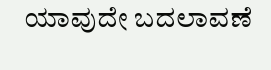ಯಾವುದೇ ಬದಲಾವಣೆ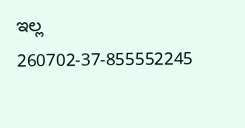ಇಲ್ಲ
260702-37-855552245